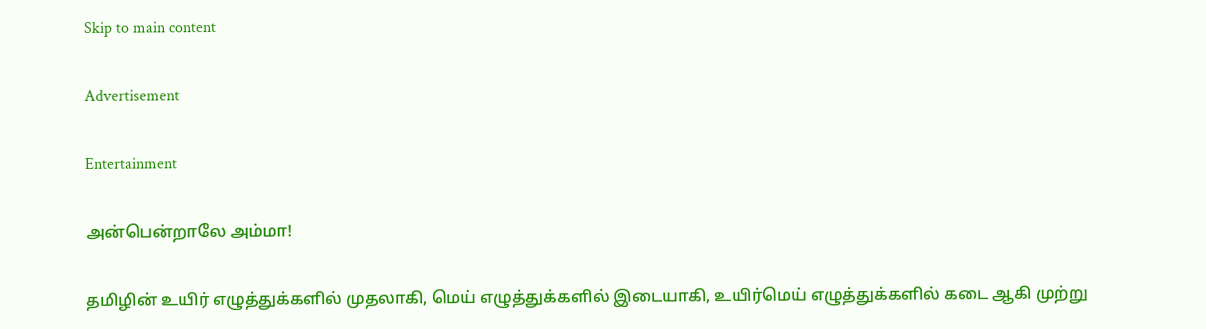Skip to main content

Advertisement

Entertainment

அன்பென்றாலே அம்மா!

தமிழின் உயிர் எழுத்துக்களில் முதலாகி, மெய் எழுத்துக்களில் இடையாகி, உயிர்மெய் எழுத்துக்களில் கடை ஆகி முற்று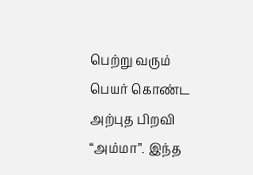பெற்று வரும் பெயர் கொண்ட  அற்புத பிறவி  “அம்மா”. இந்த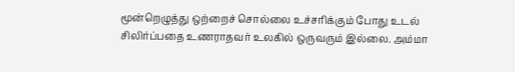மூன்றெழுத்து ஒற்றைச் சொல்லை உச்சரிக்கும் போது உடல் சிலிர்ப்பதை உணராதவர் உலகில் ஒருவரும் இல்லை. அம்மா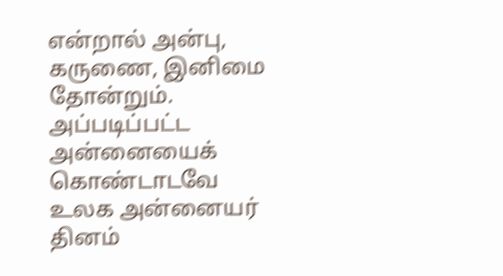என்றால் அன்பு, கருணை, இனிமை தோன்றும். அப்படிப்பட்ட அன்னையைக் கொண்டாடவே உலக அன்னையர் தினம்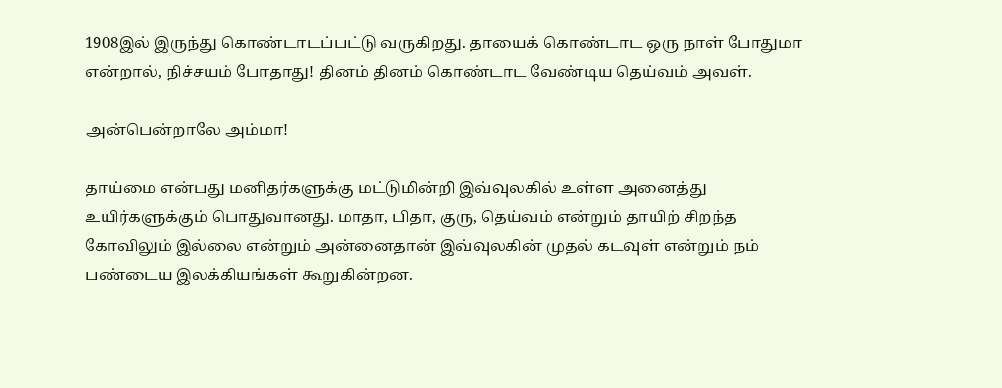1908இல் இருந்து கொண்டாடப்பட்டு வருகிறது. தாயைக் கொண்டாட ஒரு நாள் போதுமா என்றால், நிச்சயம் போதாது! தினம் தினம் கொண்டாட வேண்டிய தெய்வம் அவள்.

அன்பென்றாலே அம்மா!

தாய்மை என்பது மனிதர்களுக்கு மட்டுமின்றி இவ்வுலகில் உள்ள அனைத்து உயிர்களுக்கும் பொதுவானது. மாதா, பிதா, குரு, தெய்வம் என்றும் தாயிற் சிறந்த கோவிலும் இல்லை என்றும் அன்னைதான் இவ்வுலகின் முதல் கடவுள் என்றும் நம் பண்டைய இலக்கியங்கள் கூறுகின்றன.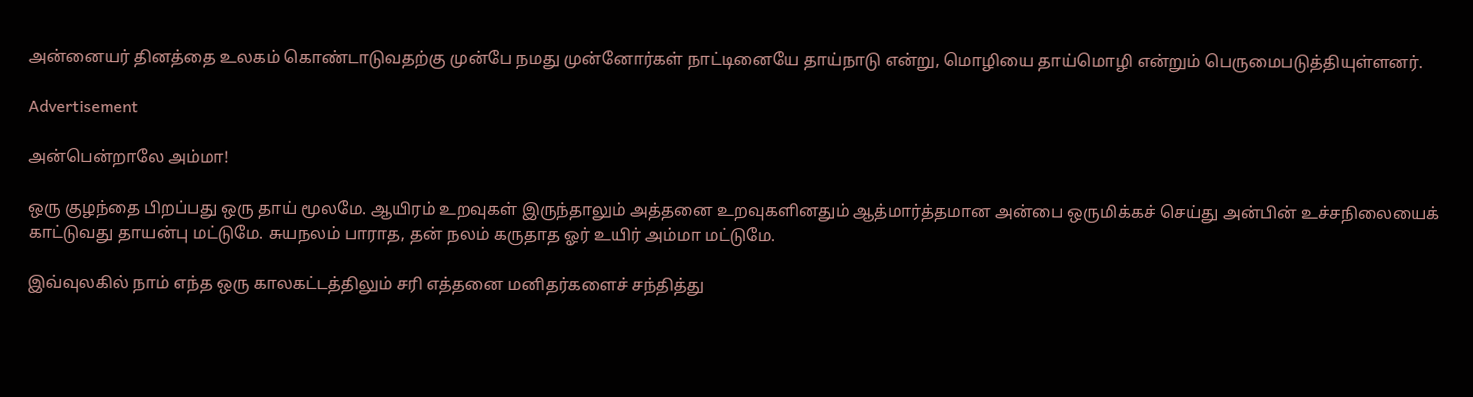அன்னையர் தினத்தை உலகம் கொண்டாடுவதற்கு முன்பே நமது முன்னோர்கள் நாட்டினையே தாய்நாடு என்று, மொழியை தாய்மொழி என்றும் பெருமைபடுத்தியுள்ளனர்.

Advertisement

அன்பென்றாலே அம்மா!

ஒரு குழந்தை பிறப்பது ஒரு தாய் மூலமே. ஆயிரம் உறவுகள் இருந்தாலும் அத்தனை உறவுகளினதும் ஆத்மார்த்தமான அன்பை ஒருமிக்கச் செய்து அன்பின் உச்சநிலையைக் காட்டுவது தாயன்பு மட்டுமே. சுயநலம் பாராத, தன் நலம் கருதாத ஓர் உயிர் அம்மா மட்டுமே.

இவ்வுலகில் நாம் எந்த ஒரு காலகட்டத்திலும் சரி எத்தனை மனிதர்களைச் சந்தித்து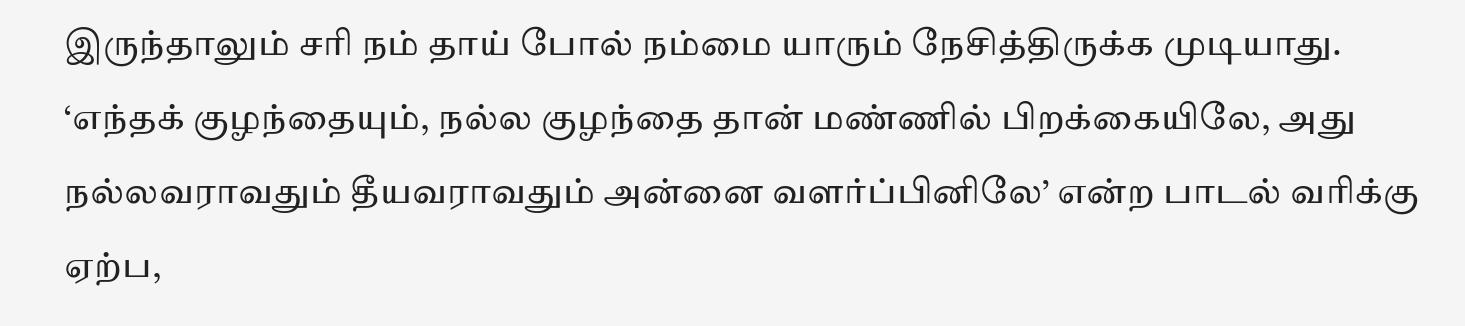இருந்தாலும் சரி நம் தாய் போல் நம்மை யாரும் நேசித்திருக்க முடியாது. ‘எந்தக் குழந்தையும், நல்ல குழந்தை தான் மண்ணில் பிறக்கையிலே, அது நல்லவராவதும் தீயவராவதும் அன்னை வளர்ப்பினிலே’ என்ற பாடல் வரிக்கு ஏற்ப,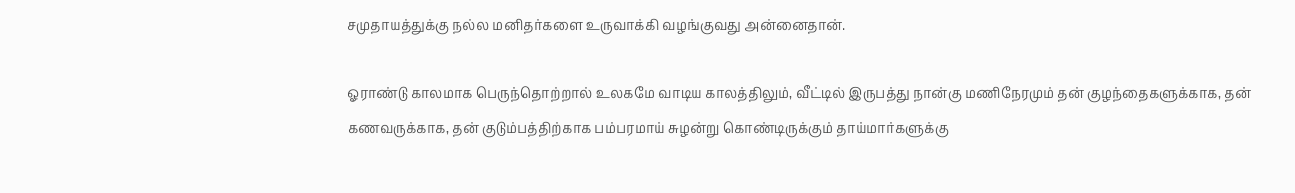சமுதாயத்துக்கு நல்ல மனிதர்களை உருவாக்கி வழங்குவது அன்னைதான்.

ஓராண்டு காலமாக பெருந்தொற்றால் உலகமே வாடிய காலத்திலும், வீட்டில் இருபத்து நான்கு மணிநேரமும் தன் குழந்தைகளுக்காக, தன் கணவருக்காக, தன் குடும்பத்திற்காக பம்பரமாய் சுழன்று கொண்டிருக்கும் தாய்மார்களுக்கு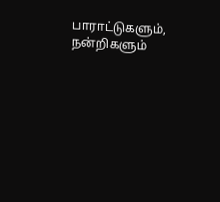பாராட்டுகளும், நன்றிகளும்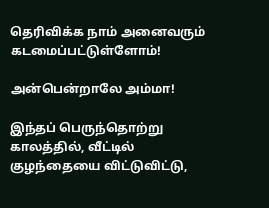தெரிவிக்க நாம் அனைவரும் கடமைப்பட்டுள்ளோம்!

அன்பென்றாலே அம்மா!

இந்தப் பெருந்தொற்று காலத்தில், வீட்டில் குழந்தையை விட்டுவிட்டு,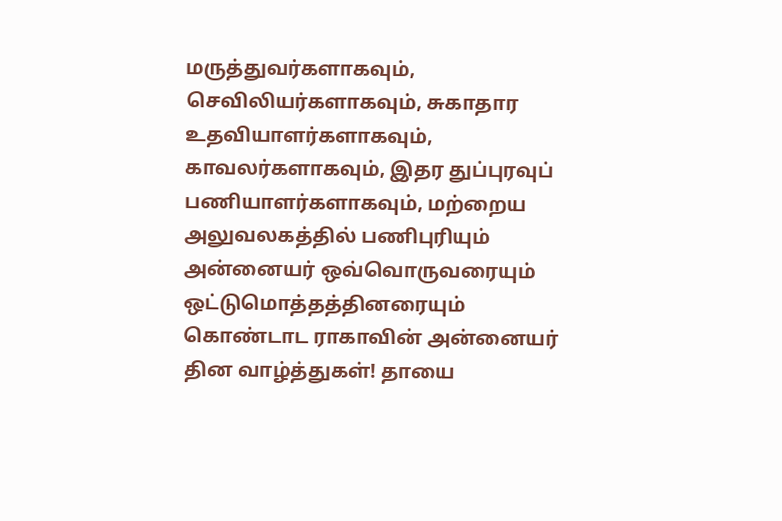மருத்துவர்களாகவும், செவிலியர்களாகவும், சுகாதார உதவியாளர்களாகவும், காவலர்களாகவும், இதர துப்புரவுப் பணியாளர்களாகவும், மற்றைய அலுவலகத்தில் பணிபுரியும் அன்னையர் ஒவ்வொருவரையும் ஒட்டுமொத்தத்தினரையும் கொண்டாட ராகாவின் அன்னையர் தின வாழ்த்துகள்! தாயை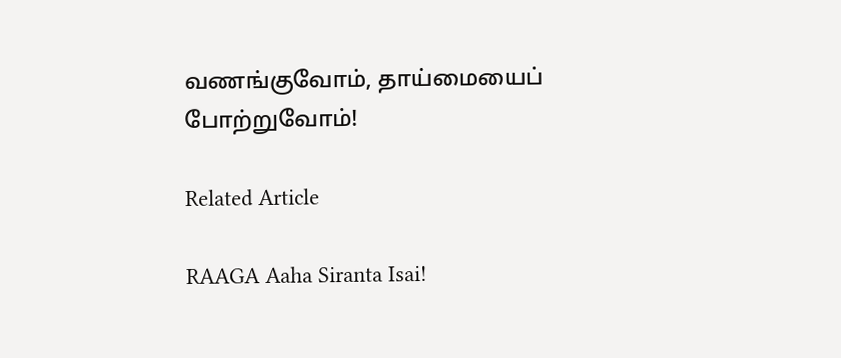வணங்குவோம், தாய்மையைப் போற்றுவோம்!

Related Article

RAAGA Aaha Siranta Isai!